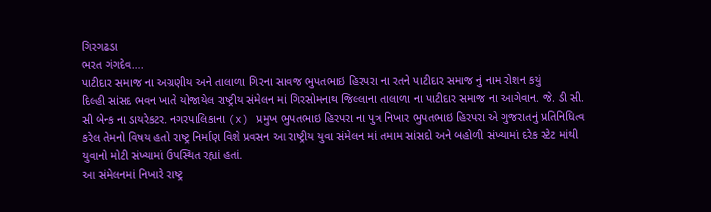ગિરગઢડા
ભરત ગંગદેવ….
પાટીદાર સમાજ ના અગ્રણીય અને તાલાળા ગિરના સાવજ ભુપતભાઇ હિરપરા ના રતને પાટીદાર સમાજ નું નામ રોશન કયું
દિલ્હી સાંસદ ભવન ખાતે યોજાયેલ રાષ્ટ્રીય સંમેલન માં ગિરસોમનાથ જિલ્લાના તાલાળા ના પાટીદાર સમાજ ના આગેવાન. જે. ડી સી. સી બેન્ક ના ડાયરેકટર. નગરપાલિકાના (x) પ્રમુખ ભુપતભાઇ હિરપરા ના પુત્ર નિખાર ભુપતભાઇ હિરપરા એ ગુજરાતનું પ્રતિનિધિત્વ કરેલ તેમનો વિષય હતો રાષ્ટ્ર નિર્માણ વિશે પ્રવસન આ રાષ્ટ્રીય યુવા સંમેલન માં તમામ સાંસદો અને બહોળી સંખ્યામાં દરેક સ્ટેટ માંથી યુવાનો મોટી સંખ્યામાં ઉપસ્થિત રહ્યાં હતાં.
આ સંમેલનમાં નિખારે રાષ્ટ્ર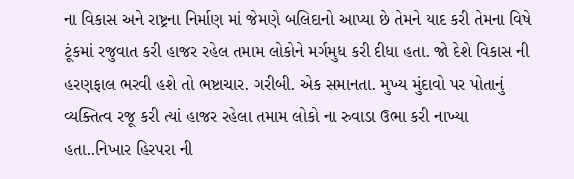ના વિકાસ અને રાષ્ટ્રના નિર્માણ માં જેમણે બલિદાનો આપ્યા છે તેમને યાદ કરી તેમના વિષે ટૂંકમાં રજુવાત કરી હાજર રહેલ તમામ લોકોને મર્ગમુધ કરી દીધા હતા. જો દેશે વિકાસ ની હરણફાલ ભરવી હશે તો ભષ્ટાચાર. ગરીબી. એક સમાનતા. મુખ્ય મુંદાવો પર પોતાનું વ્યક્તિત્વ રજૂ કરી ત્યાં હાજર રહેલા તમામ લોકો ના રુવાડા ઉભા કરી નાખ્યા હતા..નિખાર હિરપરા ની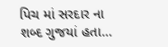પિચ માં સરદાર ના શબ્દ ગુજયાં હતા…